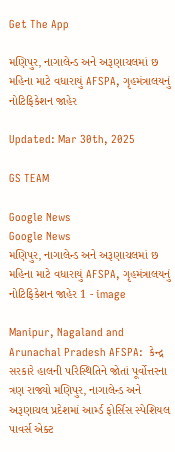Get The App

મણિપુર, નાગાલેન્ડ અને અરૂણાચલમાં છ મહિના માટે વધારાયું AFSPA, ગૃહમંત્રાલયનું નોટિફિકેશન જાહેર

Updated: Mar 30th, 2025

GS TEAM

Google News
Google News
મણિપુર, નાગાલેન્ડ અને અરૂણાચલમાં છ મહિના માટે વધારાયું AFSPA, ગૃહમંત્રાલયનું નોટિફિકેશન જાહેર 1 - image

Manipur, Nagaland and Arunachal Pradesh AFSPA:  કેન્દ્ર સરકારે હાલની પરિસ્થિતિને જોતાં પૂર્વોત્તરના ત્રણ રાજ્યો મણિપુર, નાગાલેન્ડ અને અરૂણાચલ પ્રદેશમાં આર્મ્ડ ફોર્સિસ સ્પેશિયલ પાવર્સ એક્ટ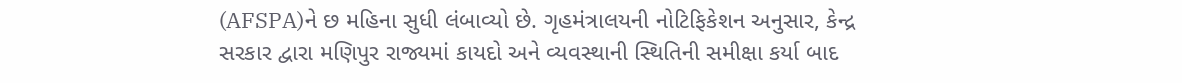(AFSPA)ને છ મહિના સુધી લંબાવ્યો છે. ગૃહમંત્રાલયની નોટિફિકેશન અનુસાર, કેન્દ્ર સરકાર દ્વારા મણિપુર રાજ્યમાં કાયદો અને વ્યવસ્થાની સ્થિતિની સમીક્ષા કર્યા બાદ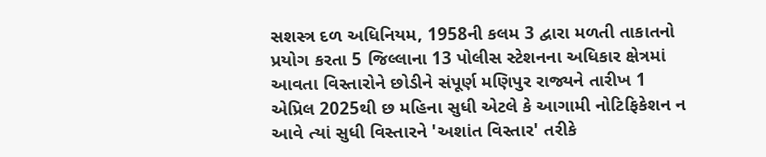સશસ્ત્ર દળ અધિનિયમ, 1958ની કલમ 3 દ્વારા મળતી તાકાતનો પ્રયોગ કરતા 5 જિલ્લાના 13 પોલીસ સ્ટેશનના અધિકાર ક્ષેત્રમાં આવતા વિસ્તારોને છોડીને સંપૂર્ણ મણિપુર રાજ્યને તારીખ 1 એપ્રિલ 2025થી છ મહિના સુધી એટલે કે આગામી નોટિફિકેશન ન આવે ત્યાં સુધી વિસ્તારને 'અશાંત વિસ્તાર' તરીકે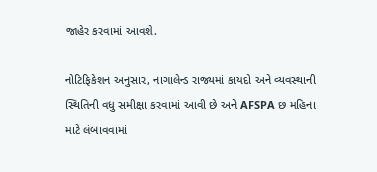જાહેર કરવામાં આવશે.

નોટિફિકેશન અનુસાર, નાગાલેન્ડ રાજ્યમાં કાયદો અને વ્યવસ્થાની સ્થિતિની વધુ સમીક્ષા કરવામાં આવી છે અને AFSPA છ મહિના માટે લંબાવવામાં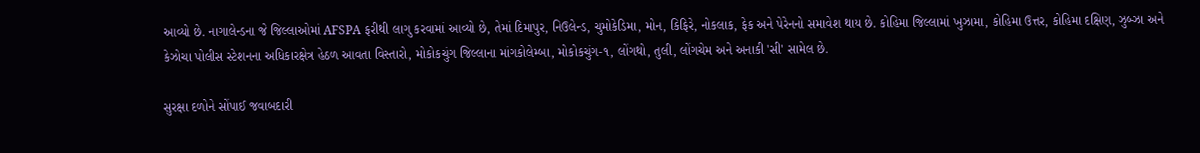આવ્યો છે. નાગાલેન્ડના જે જિલ્લાઓમાં AFSPA ફરીથી લાગુ કરવામાં આવ્યો છે, તેમાં દિમાપુર, નિઉલેન્ડ, ચુમોકેડિમા, મોન, કિફિરે, નોકલાક, ફેક અને પેરેનનો સમાવેશ થાય છે. કોહિમા જિલ્લામાં ખુઝામા, કોહિમા ઉત્તર, કોહિમા દક્ષિણ, ઝુબ્ઝા અને કેઝોચા પોલીસ સ્ટેશનના અધિકારક્ષેત્ર હેઠળ આવતા વિસ્તારો, મોકોકચુંગ જિલ્લાના માંગકોલેમ્બા, મોકોકચુંગ-૧, લોંગથો, તુલી, લોંગચેમ અને અનાકી 'સી' સામેલ છે.

સુરક્ષા દળોને સોંપાઈ જવાબદારી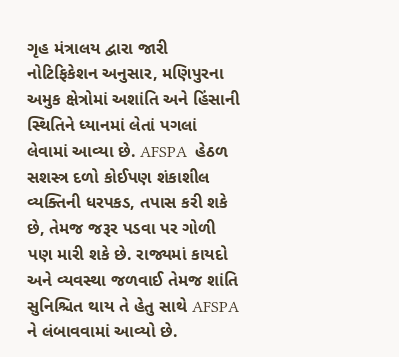ગૃહ મંત્રાલય દ્વારા જારી નોટિફિકેશન અનુસાર, મણિપુરના અમુક ક્ષેત્રોમાં અશાંતિ અને હિંસાની સ્થિતિને ધ્યાનમાં લેતાં પગલાં લેવામાં આવ્યા છે. AFSPA  હેઠળ સશસ્ત્ર દળો કોઈપણ શંકાશીલ વ્યક્તિની ધરપકડ, તપાસ કરી શકે છે, તેમજ જરૂર પડવા પર ગોળી પણ મારી શકે છે. રાજ્યમાં કાયદો અને વ્યવસ્થા જળવાઈ તેમજ શાંતિ સુનિશ્ચિત થાય તે હેતુ સાથે AFSPA ને લંબાવવામાં આવ્યો છે.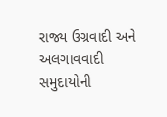રાજ્ય ઉગ્રવાદી અને અલગાવવાદી સમુદાયોની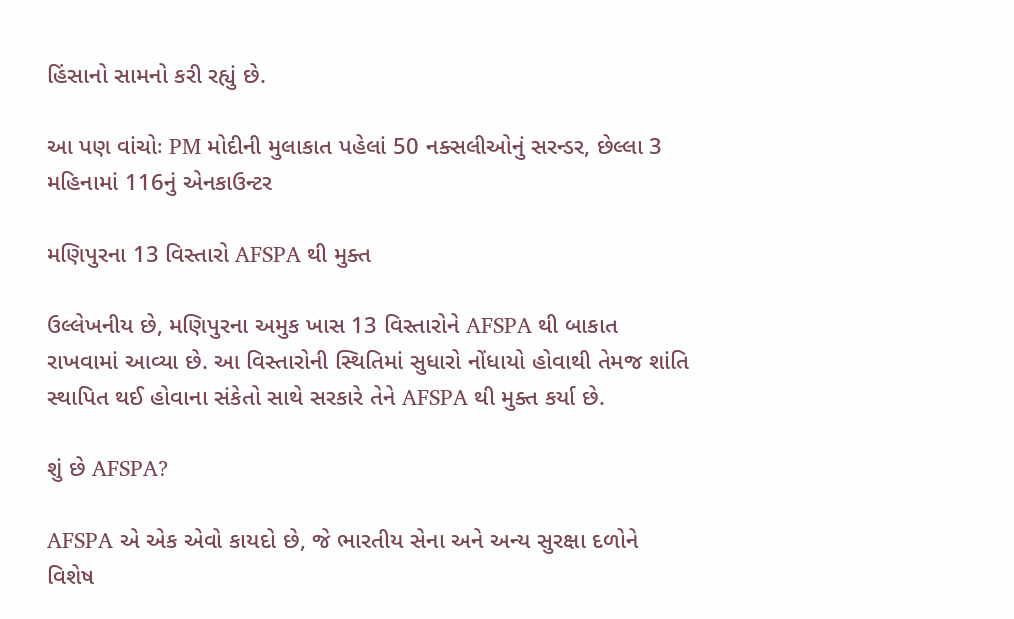હિંસાનો સામનો કરી રહ્યું છે.

આ પણ વાંચોઃ PM મોદીની મુલાકાત પહેલાં 50 નક્સલીઓનું સરન્ડર, છેલ્લા 3 મહિનામાં 116નું એનકાઉન્ટર

મણિપુરના 13 વિસ્તારો AFSPA થી મુક્ત

ઉલ્લેખનીય છે, મણિપુરના અમુક ખાસ 13 વિસ્તારોને AFSPA થી બાકાત રાખવામાં આવ્યા છે. આ વિસ્તારોની સ્થિતિમાં સુધારો નોંધાયો હોવાથી તેમજ શાંતિ સ્થાપિત થઈ હોવાના સંકેતો સાથે સરકારે તેને AFSPA થી મુક્ત કર્યા છે.

શું છે AFSPA?

AFSPA એ એક એવો કાયદો છે, જે ભારતીય સેના અને અન્ય સુરક્ષા દળોને વિશેષ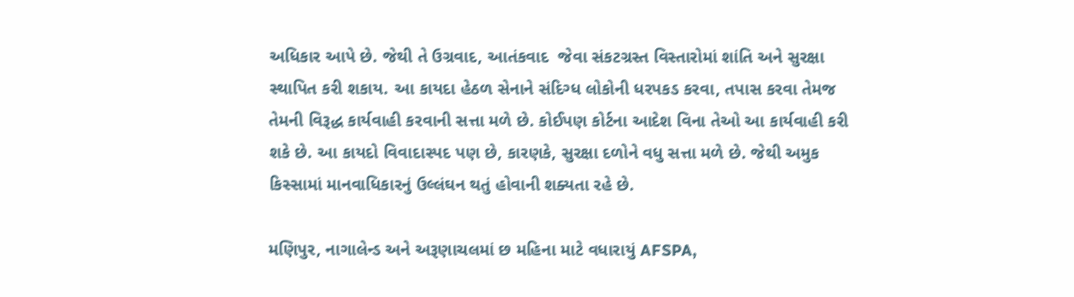અધિકાર આપે છે. જેથી તે ઉગ્રવાદ, આતંકવાદ  જેવા સંકટગ્રસ્ત વિસ્તારોમાં શાંતિ અને સુરક્ષા સ્થાપિત કરી શકાય. આ કાયદા હેઠળ સેનાને સંદિગ્ધ લોકોની ધરપકડ કરવા, તપાસ કરવા તેમજ તેમની વિરૂદ્ધ કાર્યવાહી કરવાની સત્તા મળે છે. કોઈપણ કોર્ટના આદેશ વિના તેઓ આ કાર્યવાહી કરી શકે છે. આ કાયદો વિવાદાસ્પદ પણ છે, કારણકે, સુરક્ષા દળોને વધુ સત્તા મળે છે. જેથી અમુક કિસ્સામાં માનવાધિકારનું ઉલ્લંઘન થતું હોવાની શક્યતા રહે છે.

મણિપુર, નાગાલેન્ડ અને અરૂણાચલમાં છ મહિના માટે વધારાયું AFSPA,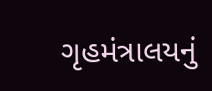ગૃહમંત્રાલયનું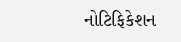નોટિફિકેશન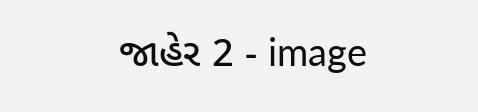જાહેર 2 - image